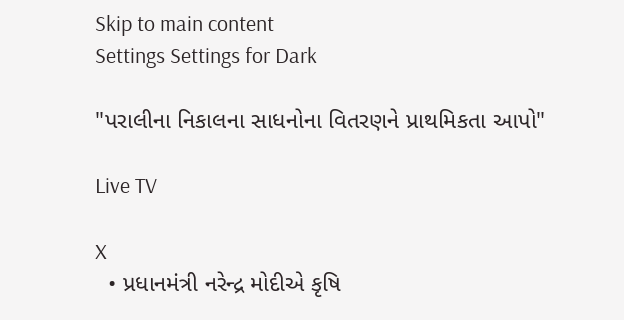Skip to main content
Settings Settings for Dark

"પરાલીના નિકાલના સાધનોના વિતરણને પ્રાથમિકતા આપો"

Live TV

X
  • પ્રધાનમંત્રી નરેન્દ્ર મોદીએ કૃષિ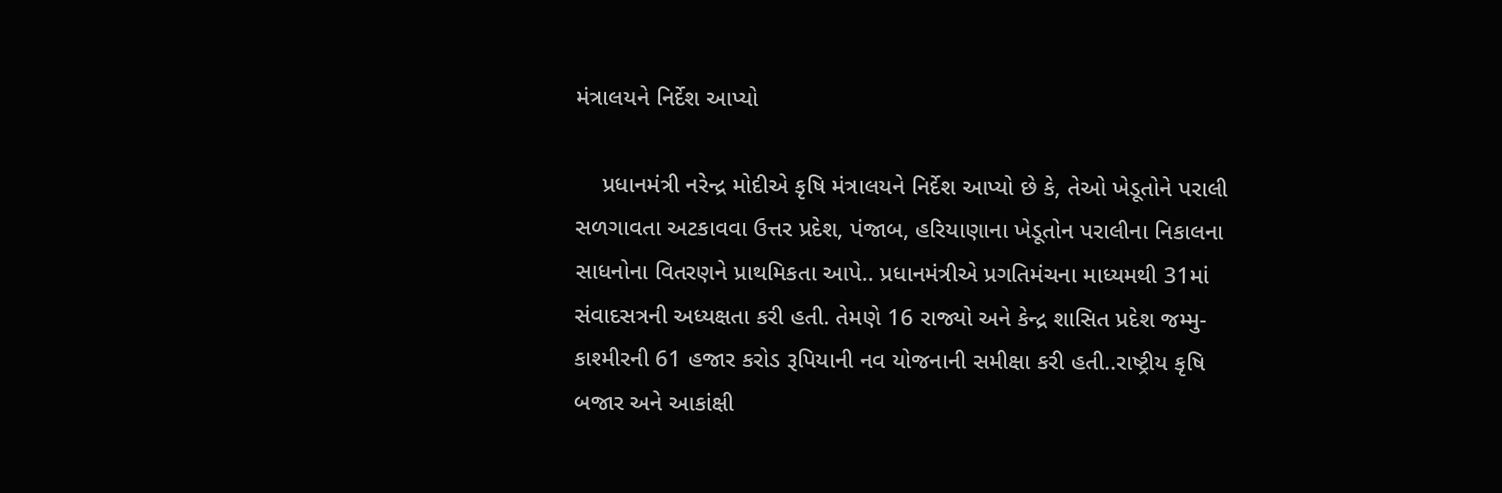મંત્રાલયને નિર્દેશ આપ્યો

    પ્રધાનમંત્રી નરેન્દ્ર મોદીએ કૃષિ મંત્રાલયને નિર્દેશ આપ્યો છે કે, તેઓ ખેડૂતોને પરાલી સળગાવતા અટકાવવા ઉત્તર પ્રદેશ, પંજાબ, હરિયાણાના ખેડૂતોન પરાલીના નિકાલના સાધનોના વિતરણને પ્રાથમિકતા આપે.. પ્રધાનમંત્રીએ પ્રગતિમંચના માધ્યમથી 31માં સંવાદસત્રની અધ્યક્ષતા કરી હતી. તેમણે 16 રાજ્યો અને કેન્દ્ર શાસિત પ્રદેશ જમ્મુ-કાશ્મીરની 61 હજાર કરોડ રૂપિયાની નવ યોજનાની સમીક્ષા કરી હતી..રાષ્ટ્રીય કૃષિ બજાર અને આકાંક્ષી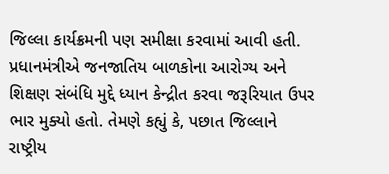જિલ્લા કાર્યક્રમની પણ સમીક્ષા કરવામાં આવી હતી. પ્રધાનમંત્રીએ જનજાતિય બાળકોના આરોગ્ય અને શિક્ષણ સંબંધિ મુદ્દે ધ્યાન કેન્દ્રીત કરવા જરૂરિયાત ઉપર ભાર મુક્યો હતો. તેમણે કહ્યું કે, પછાત જિલ્લાને રાષ્ટ્રીય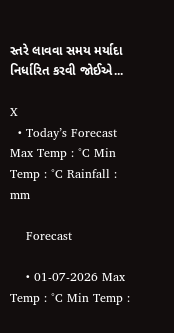સ્તરે લાવવા સમય મર્યાદા નિર્ધારિત કરવી જોઈએ...

X
  • Today’s Forecast Max Temp : °C Min Temp : °C Rainfall : mm

    Forecast

    • 01-07-2026 Max Temp : °C Min Temp :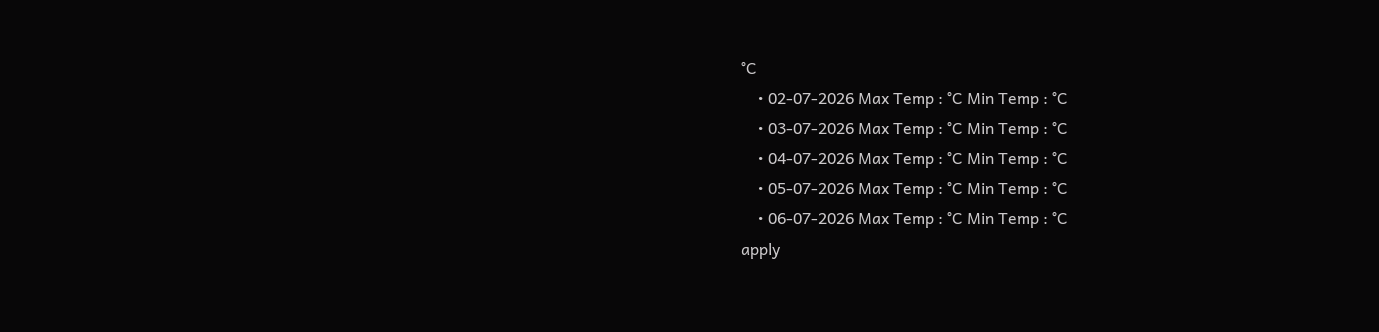°C
    • 02-07-2026 Max Temp : °C Min Temp : °C
    • 03-07-2026 Max Temp : °C Min Temp : °C
    • 04-07-2026 Max Temp : °C Min Temp : °C
    • 05-07-2026 Max Temp : °C Min Temp : °C
    • 06-07-2026 Max Temp : °C Min Temp : °C
apply